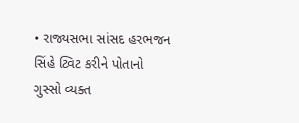• રાજ્યસભા સાંસદ હરભજન સિંહે ટ્વિટ કરીને પોતાનો ગુસ્સો વ્યક્ત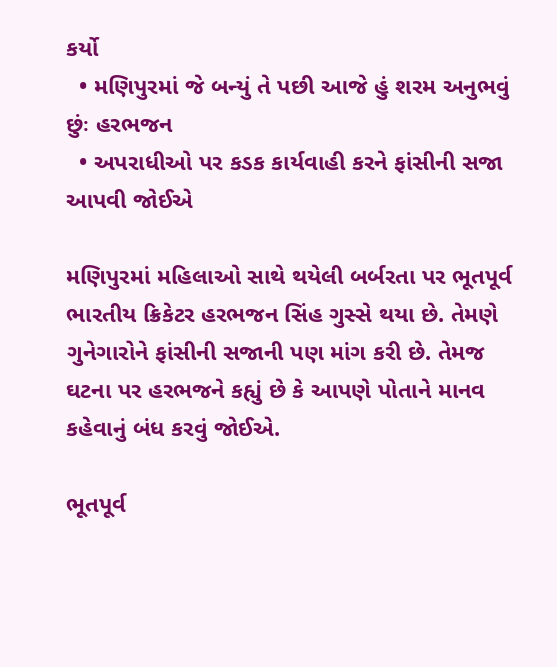કર્યો
  • મણિપુરમાં જે બન્યું તે પછી આજે હું શરમ અનુભવું છુંઃ હરભજન
  • અપરાધીઓ પર કડક કાર્યવાહી કરને ફાંસીની સજા આપવી જોઈએ

મણિપુરમાં મહિલાઓ સાથે થયેલી બર્બરતા પર ભૂતપૂર્વ ભારતીય ક્રિકેટર હરભજન સિંહ ગુસ્સે થયા છે. તેમણે ગુનેગારોને ફાંસીની સજાની પણ માંગ કરી છે. તેમજ ઘટના પર હરભજને કહ્યું છે કે આપણે પોતાને માનવ કહેવાનું બંધ કરવું જોઈએ.

ભૂતપૂર્વ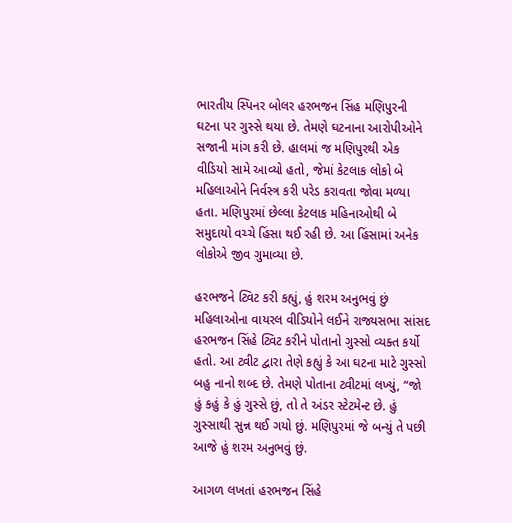ભારતીય સ્પિનર બોલર હરભજન સિંહ મણિપુરની ઘટના પર ગુસ્સે થયા છે. તેમણે ઘટનાના આરોપીઓને સજાની માંગ કરી છે. હાલમાં જ મણિપુરથી એક વીડિયો સામે આવ્યો હતો, જેમાં કેટલાક લોકો બે મહિલાઓને નિર્વસ્ત્ર કરી પરેડ કરાવતા જોવા મળ્યા હતા. મણિપુરમાં છેલ્લા કેટલાક મહિનાઓથી બે સમુદાયો વચ્ચે હિંસા થઈ રહી છે. આ હિંસામાં અનેક લોકોએ જીવ ગુમાવ્યા છે.

હરભજને ટ્વિટ કરી કહ્યું, હું શરમ અનુભવું છું
મહિલાઓના વાયરલ વીડિયોને લઈને રાજ્યસભા સાંસદ હરભજન સિંહે ટ્વિટ કરીને પોતાનો ગુસ્સો વ્યક્ત કર્યો હતો. આ ટ્વીટ દ્વારા તેણે કહ્યું કે આ ઘટના માટે ગુસ્સો બહુ નાનો શબ્દ છે. તેમણે પોતાના ટ્વીટમાં લખ્યું, “જો હું કહું કે હું ગુસ્સે છું, તો તે અંડર સ્ટેટમેન્ટ છે. હું ગુસ્સાથી સુન્ન થઈ ગયો છું. મણિપુરમાં જે બન્યું તે પછી આજે હું શરમ અનુભવું છું.

આગળ લખતાં હરભજન સિંહે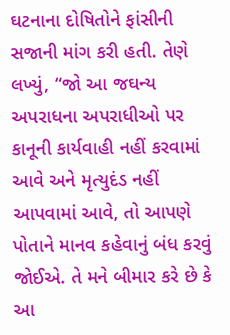ઘટનાના દોષિતોને ફાંસીની સજાની માંગ કરી હતી. તેણે લખ્યું, “જો આ જઘન્ય અપરાધના અપરાધીઓ પર કાનૂની કાર્યવાહી નહીં કરવામાં આવે અને મૃત્યુદંડ નહીં આપવામાં આવે, તો આપણે પોતાને માનવ કહેવાનું બંધ કરવું જોઈએ. તે મને બીમાર કરે છે કે આ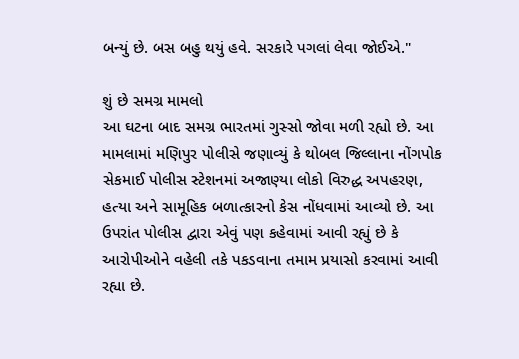બન્યું છે. બસ બહુ થયું હવે. સરકારે પગલાં લેવા જોઈએ."

શું છે સમગ્ર મામલો
આ ઘટના બાદ સમગ્ર ભારતમાં ગુસ્સો જોવા મળી રહ્યો છે. આ મામલામાં મણિપુર પોલીસે જણાવ્યું કે થોબલ જિલ્લાના નોંગપોક સેકમાઈ પોલીસ સ્ટેશનમાં અજાણ્યા લોકો વિરુદ્ધ અપહરણ, હત્યા અને સામૂહિક બળાત્કારનો કેસ નોંધવામાં આવ્યો છે. આ ઉપરાંત પોલીસ દ્વારા એવું પણ કહેવામાં આવી રહ્યું છે કે આરોપીઓને વહેલી તકે પકડવાના તમામ પ્રયાસો કરવામાં આવી રહ્યા છે.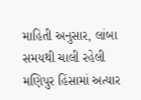માહિતી અનુસાર, લાંબા સમયથી ચાલી રહેલી મણિપુર હિંસામાં અત્યાર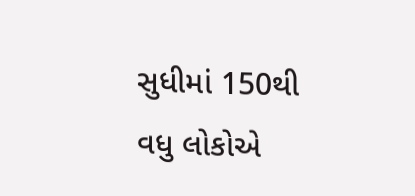સુધીમાં 150થી વધુ લોકોએ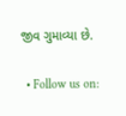જીવ ગુમાવ્યા છે.

  • Follow us on: